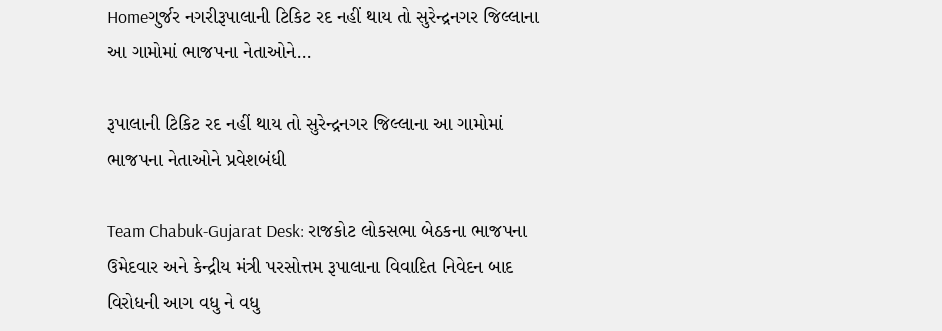Homeગુર્જર નગરીરૂપાલાની ટિકિટ રદ નહીં થાય તો સુરેન્દ્રનગર જિલ્લાના આ ગામોમાં ભાજપના નેતાઓને...

રૂપાલાની ટિકિટ રદ નહીં થાય તો સુરેન્દ્રનગર જિલ્લાના આ ગામોમાં ભાજપના નેતાઓને પ્રવેશબંધી

Team Chabuk-Gujarat Desk: રાજકોટ લોકસભા બેઠકના ભાજપના ઉમેદવાર અને કેન્દ્રીય મંત્રી પરસોત્તમ રૂપાલાના વિવાદિત નિવેદન બાદ વિરોધની આગ વધુ ને વધુ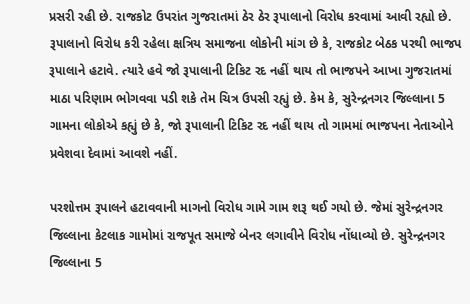પ્રસરી રહી છે. રાજકોટ ઉપરાંત ગુજરાતમાં ઠેર ઠેર રૂપાલાનો વિરોધ કરવામાં આવી રહ્યો છે. રૂપાલાનો વિરોધ કરી રહેલા ક્ષત્રિય સમાજના લોકોની માંગ છે કે, રાજકોટ બેઠક પરથી ભાજપ રૂપાલાને હટાવે. ત્યારે હવે જો રૂપાલાની ટિકિટ રદ નહીં થાય તો ભાજપને આખા ગુજરાતમાં માઠા પરિણામ ભોગવવા પડી શકે તેમ ચિત્ર ઉપસી રહ્યું છે. કેમ કે, સુરેન્દ્રનગર જિલ્લાના 5 ગામના લોકોએ કહ્યું છે કે, જો રૂપાલાની ટિકિટ રદ નહીં થાય તો ગામમાં ભાજપના નેતાઓને પ્રવેશવા દેવામાં આવશે નહીં.

પરશોત્તમ રૂપાલને હટાવવાની માગનો વિરોધ ગામે ગામ શરૂ થઈ ગયો છે. જેમાં સુરેન્દ્રનગર જિલ્લાના કેટલાક ગામોમાં રાજપૂત સમાજે બેનર લગાવીને વિરોધ નોંધાવ્યો છે. સુરેન્દ્રનગર જિલ્લાના 5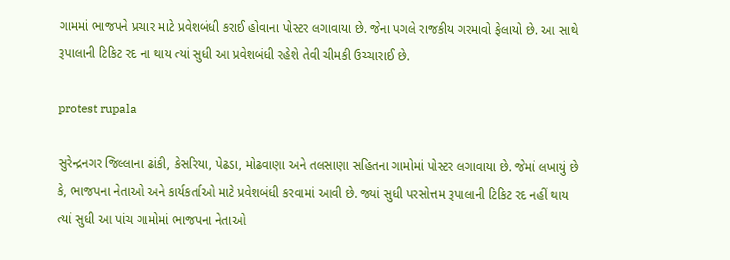ગામમાં ભાજપને પ્રચાર માટે પ્રવેશબંધી કરાઈ હોવાના પોસ્ટર લગાવાયા છે. જેના પગલે રાજકીય ગરમાવો ફેલાયો છે. આ સાથે રૂપાલાની ટિકિટ રદ ના થાય ત્યાં સુધી આ પ્રવેશબંધી રહેશે તેવી ચીમકી ઉચ્ચારાઈ છે.

protest rupala

સુરેન્દ્રનગર જિલ્લાના ઢાંકી, કેસરિયા, પેઢડા, મોઢવાણા અને તલસાણા સહિતના ગામોમાં પોસ્ટર લગાવાયા છે. જેમાં લખાયું છે કે, ભાજપના નેતાઓ અને કાર્યકર્તાઓ માટે પ્રવેશબંધી કરવામાં આવી છે. જ્યાં સુધી પરસોત્તમ રૂપાલાની ટિકિટ રદ નહીં થાય ત્યાં સુધી આ પાંચ ગામોમાં ભાજપના નેતાઓ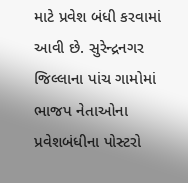માટે પ્રવેશ બંધી કરવામાં આવી છે. સુરેન્દ્રનગર જિલ્લાના પાંચ ગામોમાં ભાજપ નેતાઓના પ્રવેશબંધીના પોસ્ટરો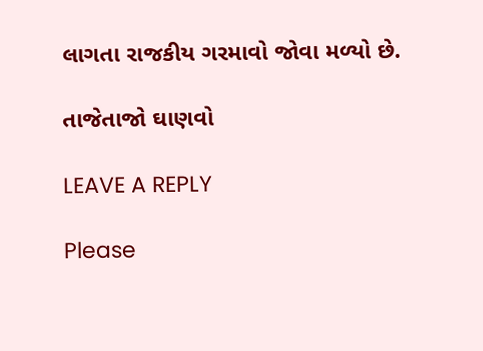લાગતા રાજકીય ગરમાવો જોવા મળ્યો છે.

તાજેતાજો ઘાણવો

LEAVE A REPLY

Please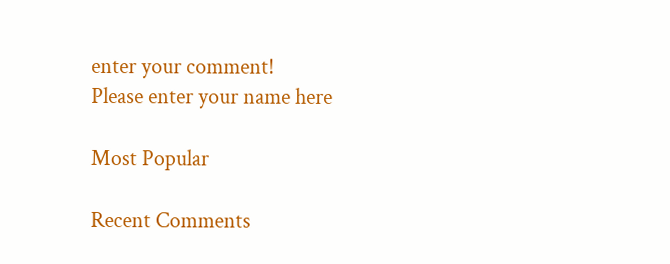enter your comment!
Please enter your name here

Most Popular

Recent Comments